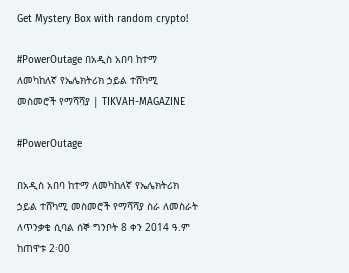Get Mystery Box with random crypto!

#PowerOutage በአዲስ አበባ ከተማ ለመካከለኛ የኤሌክትሪክ ኃይል ተሸካሚ መስመሮች የማሻሻያ | TIKVAH-MAGAZINE

#PowerOutage

በአዲስ አበባ ከተማ ለመካከለኛ የኤሌክትሪክ ኃይል ተሸካሚ መስመሮች የማሻሻያ ስራ ለመስራት ለጥንቃቄ ሲባል ሰኞ ግንቦት 8 ቀን 2014 ዓ.ም ከጠዋቱ 2፡00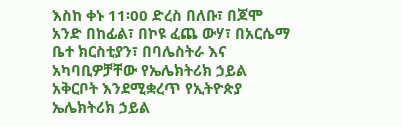እስከ ቀኑ 11፡00 ድረስ በለቡ፣ በጆሞ አንድ በከፊል፣ በኮዩ ፈጨ ውሃ፣ በአርሴማ ቤተ ክርስቲያን፣ በባሌስትራ እና አካባቢዎቻቸው የኤሌክትሪክ ኃይል አቅርቦት እንደሚቋረጥ የኢትዮጵያ ኤሌክትሪክ ኃይል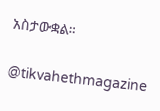አስታውቋል።

@tikvahethmagazine